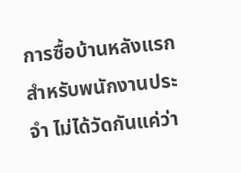การซื้อบ้านหลังแรกสำหรับพนักงานประจำ ไม่ได้วัดกันแค่ว่า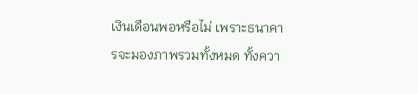เงินเดือนพอหรือไม่ เพราะธนาคารจะมองภาพรวมทั้งหมด ทั้งควา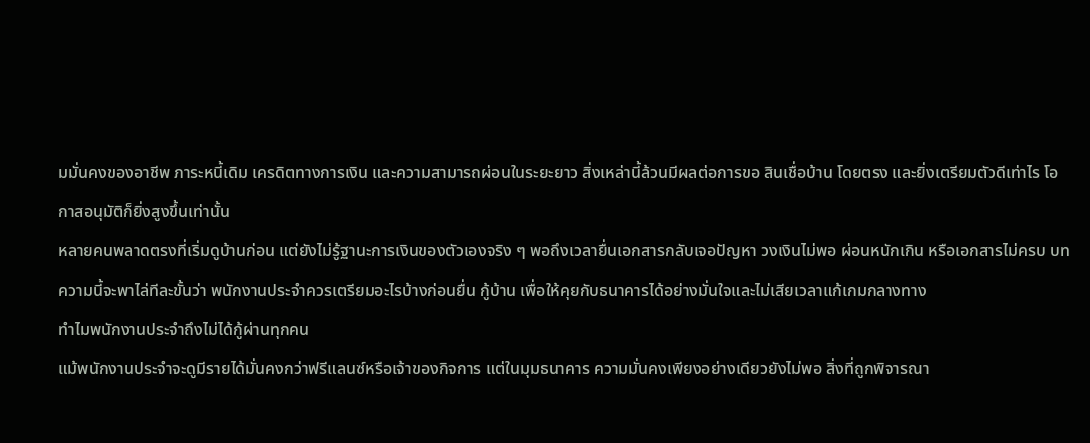มมั่นคงของอาชีพ ภาระหนี้เดิม เครดิตทางการเงิน และความสามารถผ่อนในระยะยาว สิ่งเหล่านี้ล้วนมีผลต่อการขอ สินเชื่อบ้าน โดยตรง และยิ่งเตรียมตัวดีเท่าไร โอกาสอนุมัติก็ยิ่งสูงขึ้นเท่านั้น
หลายคนพลาดตรงที่เริ่มดูบ้านก่อน แต่ยังไม่รู้ฐานะการเงินของตัวเองจริง ๆ พอถึงเวลายื่นเอกสารกลับเจอปัญหา วงเงินไม่พอ ผ่อนหนักเกิน หรือเอกสารไม่ครบ บทความนี้จะพาไล่ทีละขั้นว่า พนักงานประจำควรเตรียมอะไรบ้างก่อนยื่น กู้บ้าน เพื่อให้คุยกับธนาคารได้อย่างมั่นใจและไม่เสียเวลาแก้เกมกลางทาง
ทำไมพนักงานประจำถึงไม่ได้กู้ผ่านทุกคน
แม้พนักงานประจำจะดูมีรายได้มั่นคงกว่าฟรีแลนซ์หรือเจ้าของกิจการ แต่ในมุมธนาคาร ความมั่นคงเพียงอย่างเดียวยังไม่พอ สิ่งที่ถูกพิจารณา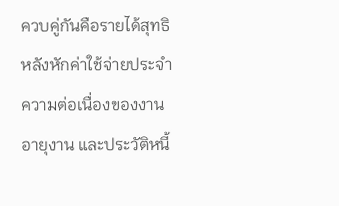ควบคู่กันคือรายได้สุทธิหลังหักค่าใช้จ่ายประจำ ความต่อเนื่องของงาน อายุงาน และประวัติหนี้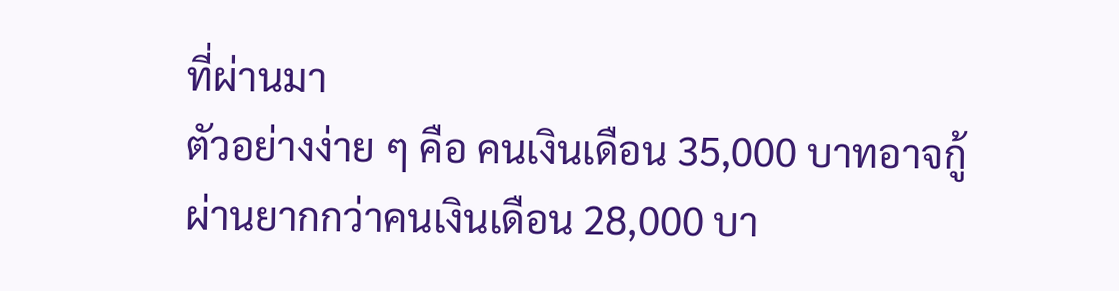ที่ผ่านมา
ตัวอย่างง่าย ๆ คือ คนเงินเดือน 35,000 บาทอาจกู้ผ่านยากกว่าคนเงินเดือน 28,000 บา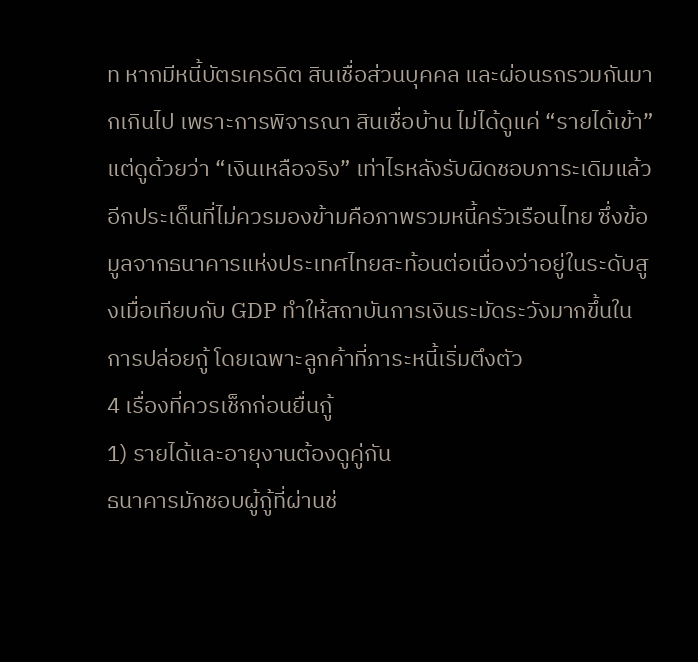ท หากมีหนี้บัตรเครดิต สินเชื่อส่วนบุคคล และผ่อนรถรวมกันมากเกินไป เพราะการพิจารณา สินเชื่อบ้าน ไม่ได้ดูแค่ “รายได้เข้า” แต่ดูด้วยว่า “เงินเหลือจริง” เท่าไรหลังรับผิดชอบภาระเดิมแล้ว
อีกประเด็นที่ไม่ควรมองข้ามคือภาพรวมหนี้ครัวเรือนไทย ซึ่งข้อมูลจากธนาคารแห่งประเทศไทยสะท้อนต่อเนื่องว่าอยู่ในระดับสูงเมื่อเทียบกับ GDP ทำให้สถาบันการเงินระมัดระวังมากขึ้นในการปล่อยกู้ โดยเฉพาะลูกค้าที่ภาระหนี้เริ่มตึงตัว
4 เรื่องที่ควรเช็กก่อนยื่นกู้
1) รายได้และอายุงานต้องดูคู่กัน
ธนาคารมักชอบผู้กู้ที่ผ่านช่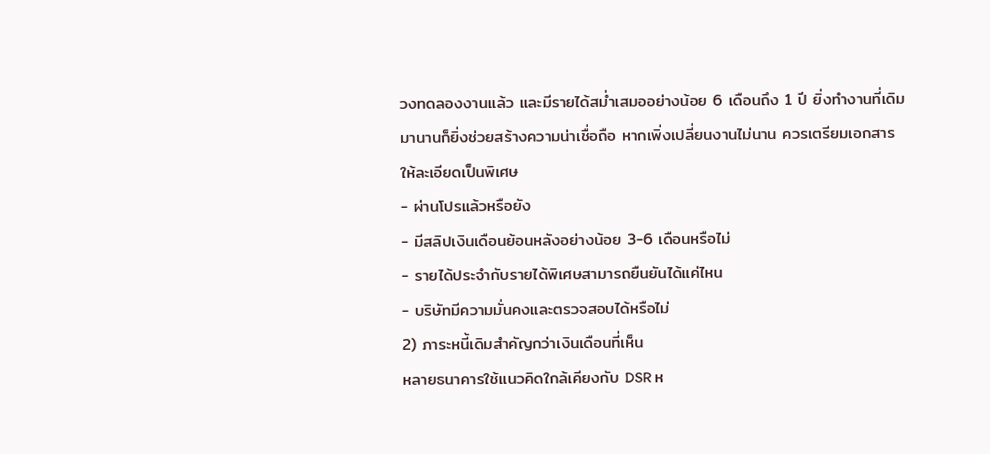วงทดลองงานแล้ว และมีรายได้สม่ำเสมออย่างน้อย 6 เดือนถึง 1 ปี ยิ่งทำงานที่เดิมมานานก็ยิ่งช่วยสร้างความน่าเชื่อถือ หากเพิ่งเปลี่ยนงานไม่นาน ควรเตรียมเอกสารให้ละเอียดเป็นพิเศษ
- ผ่านโปรแล้วหรือยัง
- มีสลิปเงินเดือนย้อนหลังอย่างน้อย 3-6 เดือนหรือไม่
- รายได้ประจำกับรายได้พิเศษสามารถยืนยันได้แค่ไหน
- บริษัทมีความมั่นคงและตรวจสอบได้หรือไม่
2) ภาระหนี้เดิมสำคัญกว่าเงินเดือนที่เห็น
หลายธนาคารใช้แนวคิดใกล้เคียงกับ DSR ห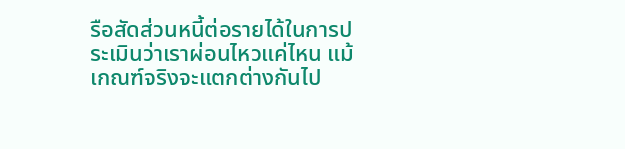รือสัดส่วนหนี้ต่อรายได้ในการประเมินว่าเราผ่อนไหวแค่ไหน แม้เกณฑ์จริงจะแตกต่างกันไป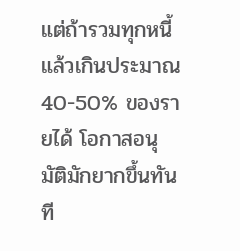แต่ถ้ารวมทุกหนี้แล้วเกินประมาณ 40-50% ของรายได้ โอกาสอนุมัติมักยากขึ้นทันที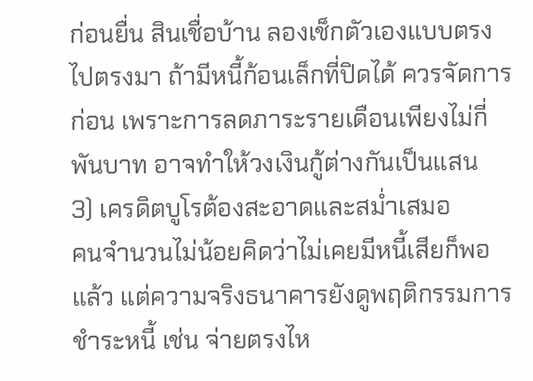ก่อนยื่น สินเชื่อบ้าน ลองเช็กตัวเองแบบตรงไปตรงมา ถ้ามีหนี้ก้อนเล็กที่ปิดได้ ควรจัดการก่อน เพราะการลดภาระรายเดือนเพียงไม่กี่พันบาท อาจทำให้วงเงินกู้ต่างกันเป็นแสน
3) เครดิตบูโรต้องสะอาดและสม่ำเสมอ
คนจำนวนไม่น้อยคิดว่าไม่เคยมีหนี้เสียก็พอแล้ว แต่ความจริงธนาคารยังดูพฤติกรรมการชำระหนี้ เช่น จ่ายตรงไห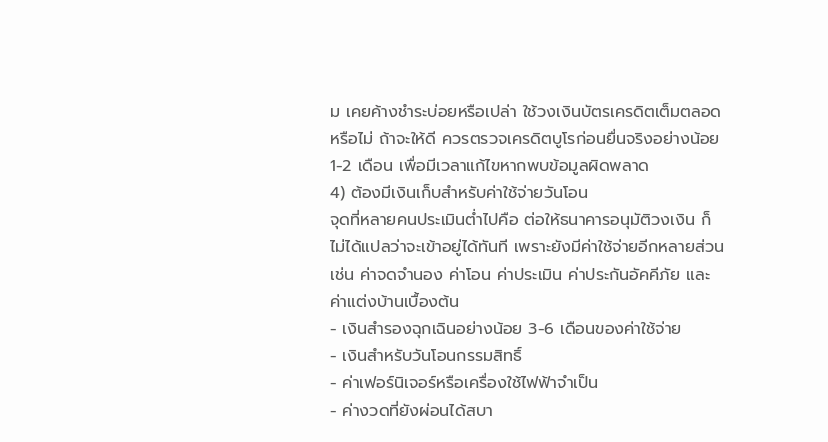ม เคยค้างชำระบ่อยหรือเปล่า ใช้วงเงินบัตรเครดิตเต็มตลอดหรือไม่ ถ้าจะให้ดี ควรตรวจเครดิตบูโรก่อนยื่นจริงอย่างน้อย 1-2 เดือน เพื่อมีเวลาแก้ไขหากพบข้อมูลผิดพลาด
4) ต้องมีเงินเก็บสำหรับค่าใช้จ่ายวันโอน
จุดที่หลายคนประเมินต่ำไปคือ ต่อให้ธนาคารอนุมัติวงเงิน ก็ไม่ได้แปลว่าจะเข้าอยู่ได้ทันที เพราะยังมีค่าใช้จ่ายอีกหลายส่วน เช่น ค่าจดจำนอง ค่าโอน ค่าประเมิน ค่าประกันอัคคีภัย และค่าแต่งบ้านเบื้องต้น
- เงินสำรองฉุกเฉินอย่างน้อย 3-6 เดือนของค่าใช้จ่าย
- เงินสำหรับวันโอนกรรมสิทธิ์
- ค่าเฟอร์นิเจอร์หรือเครื่องใช้ไฟฟ้าจำเป็น
- ค่างวดที่ยังผ่อนได้สบา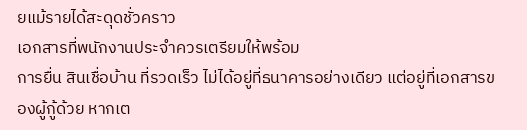ยแม้รายได้สะดุดชั่วคราว
เอกสารที่พนักงานประจำควรเตรียมให้พร้อม
การยื่น สินเชื่อบ้าน ที่รวดเร็ว ไม่ได้อยู่ที่ธนาคารอย่างเดียว แต่อยู่ที่เอกสารของผู้กู้ด้วย หากเต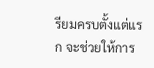รียมครบตั้งแต่แรก จะช่วยให้การ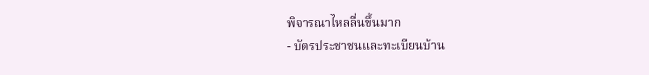พิจารณาไหลลื่นขึ้นมาก
- บัตรประชาชนและทะเบียนบ้าน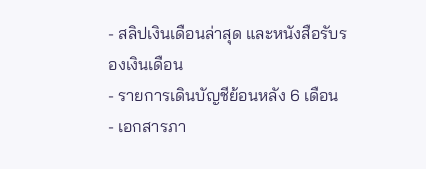- สลิปเงินเดือนล่าสุด และหนังสือรับรองเงินเดือน
- รายการเดินบัญชีย้อนหลัง 6 เดือน
- เอกสารภา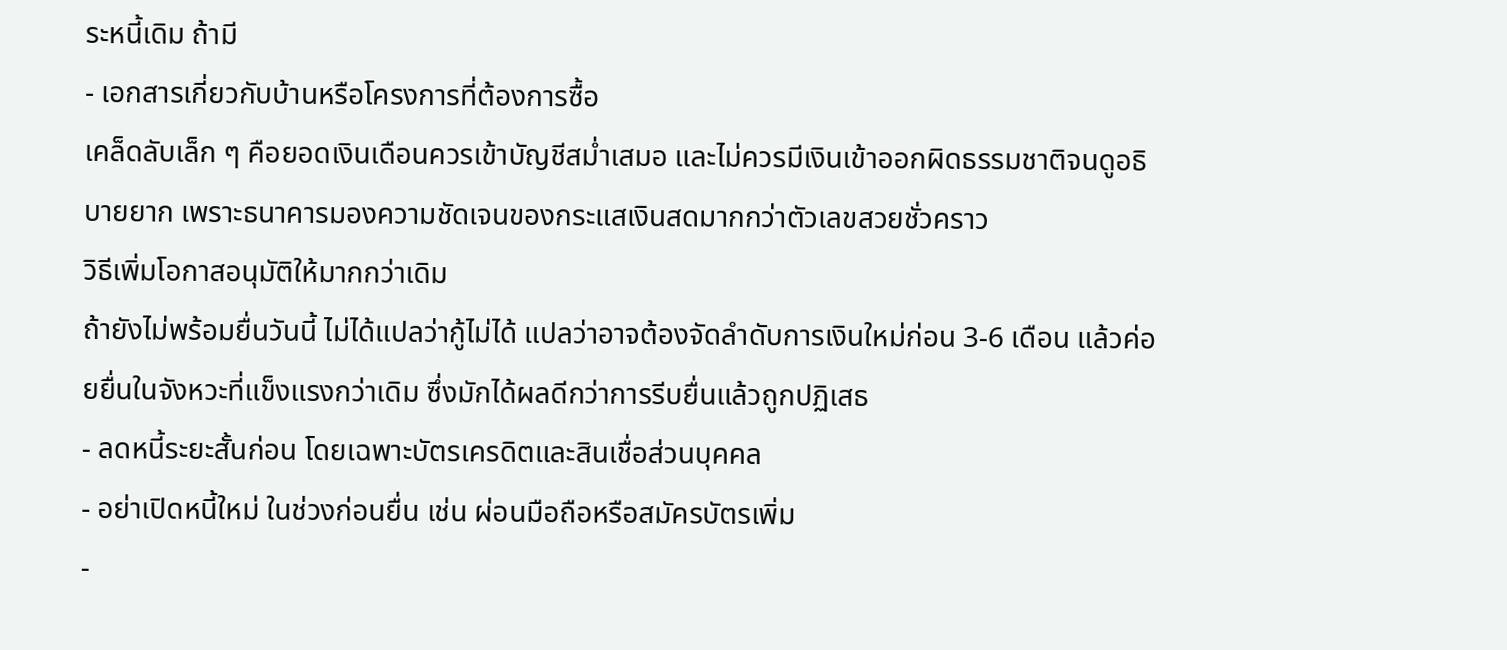ระหนี้เดิม ถ้ามี
- เอกสารเกี่ยวกับบ้านหรือโครงการที่ต้องการซื้อ
เคล็ดลับเล็ก ๆ คือยอดเงินเดือนควรเข้าบัญชีสม่ำเสมอ และไม่ควรมีเงินเข้าออกผิดธรรมชาติจนดูอธิบายยาก เพราะธนาคารมองความชัดเจนของกระแสเงินสดมากกว่าตัวเลขสวยชั่วคราว
วิธีเพิ่มโอกาสอนุมัติให้มากกว่าเดิม
ถ้ายังไม่พร้อมยื่นวันนี้ ไม่ได้แปลว่ากู้ไม่ได้ แปลว่าอาจต้องจัดลำดับการเงินใหม่ก่อน 3-6 เดือน แล้วค่อยยื่นในจังหวะที่แข็งแรงกว่าเดิม ซึ่งมักได้ผลดีกว่าการรีบยื่นแล้วถูกปฏิเสธ
- ลดหนี้ระยะสั้นก่อน โดยเฉพาะบัตรเครดิตและสินเชื่อส่วนบุคคล
- อย่าเปิดหนี้ใหม่ ในช่วงก่อนยื่น เช่น ผ่อนมือถือหรือสมัครบัตรเพิ่ม
-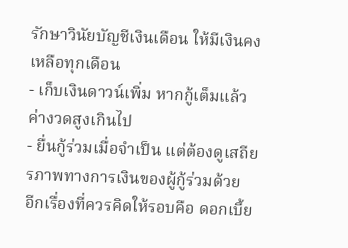รักษาวินัยบัญชีเงินเดือน ให้มีเงินคงเหลือทุกเดือน
- เก็บเงินดาวน์เพิ่ม หากกู้เต็มแล้วค่างวดสูงเกินไป
- ยื่นกู้ร่วมเมื่อจำเป็น แต่ต้องดูเสถียรภาพทางการเงินของผู้กู้ร่วมด้วย
อีกเรื่องที่ควรคิดให้รอบคือ ดอกเบี้ย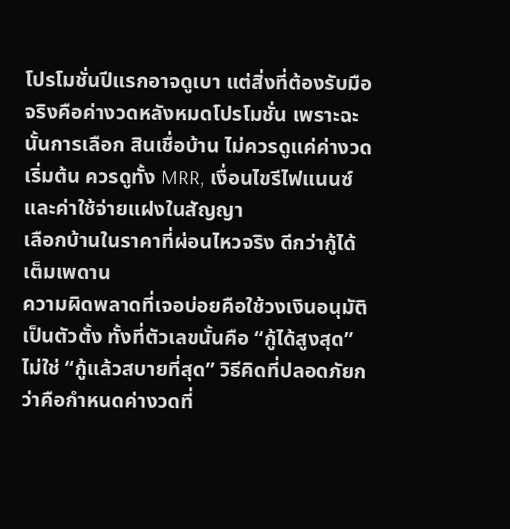โปรโมชั่นปีแรกอาจดูเบา แต่สิ่งที่ต้องรับมือจริงคือค่างวดหลังหมดโปรโมชั่น เพราะฉะนั้นการเลือก สินเชื่อบ้าน ไม่ควรดูแค่ค่างวดเริ่มต้น ควรดูทั้ง MRR, เงื่อนไขรีไฟแนนซ์ และค่าใช้จ่ายแฝงในสัญญา
เลือกบ้านในราคาที่ผ่อนไหวจริง ดีกว่ากู้ได้เต็มเพดาน
ความผิดพลาดที่เจอบ่อยคือใช้วงเงินอนุมัติเป็นตัวตั้ง ทั้งที่ตัวเลขนั้นคือ “กู้ได้สูงสุด” ไม่ใช่ “กู้แล้วสบายที่สุด” วิธีคิดที่ปลอดภัยกว่าคือกำหนดค่างวดที่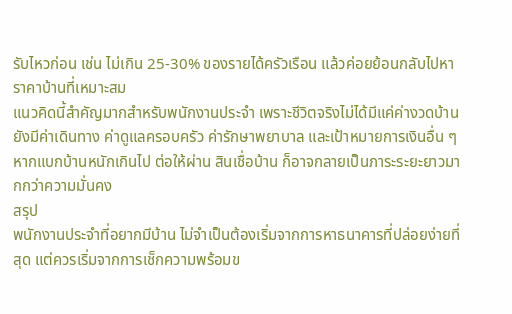รับไหวก่อน เช่น ไม่เกิน 25-30% ของรายได้ครัวเรือน แล้วค่อยย้อนกลับไปหาราคาบ้านที่เหมาะสม
แนวคิดนี้สำคัญมากสำหรับพนักงานประจำ เพราะชีวิตจริงไม่ได้มีแค่ค่างวดบ้าน ยังมีค่าเดินทาง ค่าดูแลครอบครัว ค่ารักษาพยาบาล และเป้าหมายการเงินอื่น ๆ หากแบกบ้านหนักเกินไป ต่อให้ผ่าน สินเชื่อบ้าน ก็อาจกลายเป็นภาระระยะยาวมากกว่าความมั่นคง
สรุป
พนักงานประจำที่อยากมีบ้าน ไม่จำเป็นต้องเริ่มจากการหาธนาคารที่ปล่อยง่ายที่สุด แต่ควรเริ่มจากการเช็กความพร้อมข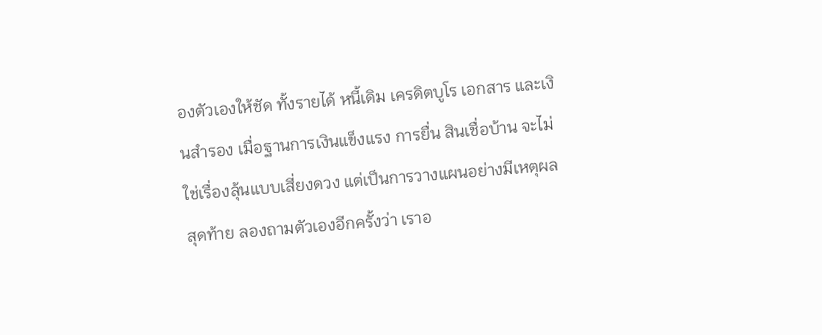องตัวเองให้ชัด ทั้งรายได้ หนี้เดิม เครดิตบูโร เอกสาร และเงินสำรอง เมื่อฐานการเงินแข็งแรง การยื่น สินเชื่อบ้าน จะไม่ใช่เรื่องลุ้นแบบเสี่ยงดวง แต่เป็นการวางแผนอย่างมีเหตุผล
สุดท้าย ลองถามตัวเองอีกครั้งว่า เราอ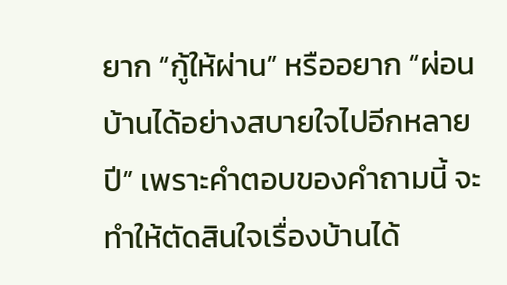ยาก “กู้ให้ผ่าน” หรืออยาก “ผ่อนบ้านได้อย่างสบายใจไปอีกหลายปี” เพราะคำตอบของคำถามนี้ จะทำให้ตัดสินใจเรื่องบ้านได้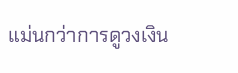แม่นกว่าการดูวงเงิน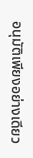อนุมัติเพียงอย่างเดียว